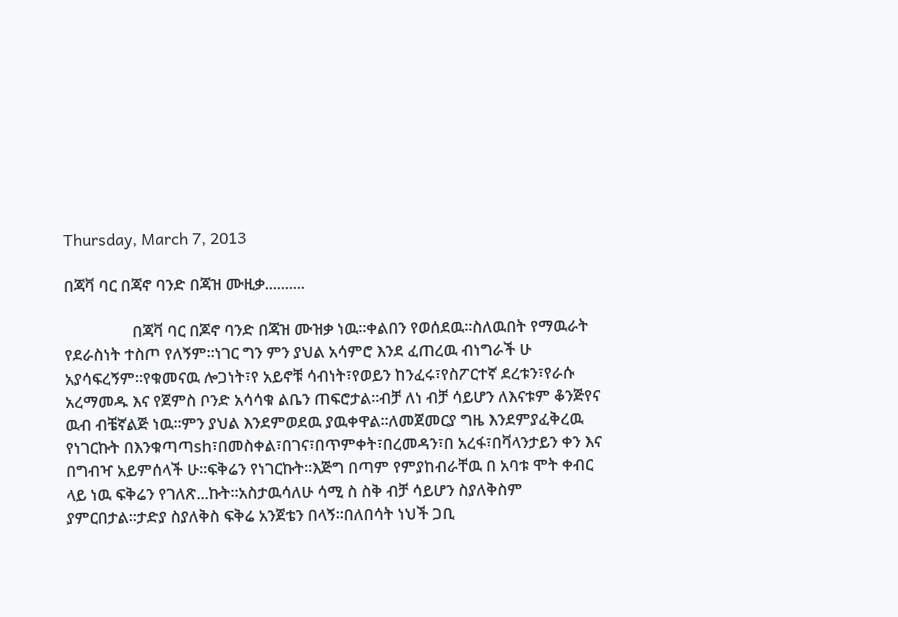Thursday, March 7, 2013

በጃቫ ባር በጃኖ ባንድ በጃዝ ሙዚቃ..........

                 በጃቫ ባር በጆኖ ባንድ በጃዝ ሙዝቃ ነዉ።ቀልበን የወሰደዉ።ስለዉበት የማዉራት የደራስነት ተስጦ የለኝም።ነገር ግን ምን ያህል አሳምሮ እንደ ፈጠረዉ ብነግራች ሁ አያሳፍረኝም።የቁመናዉ ሎጋነት፣የ አይኖቹ ሳብነት፣የወይን ከንፈሩ፣የስፖርተኛ ደረቱን፣የራሱ አረማመዱ እና የጀምስ ቦንድ አሳሳቁ ልቤን ጠፍሮታል።ብቻ ለነ ብቻ ሳይሆን ለእናቱም ቆንጅየና ዉብ ብቼኛልጅ ነዉ።ምን ያህል እንደምወደዉ ያዉቀዋል።ለመጀመርያ ግዜ እንደምያፈቅረዉ የነገርኩት በእንቁጣጣsh፣በመስቀል፣በገና፣በጥምቀት፣በረመዳን፣በ አረፋ፣በቫላንታይን ቀን እና በግብዣ አይምሰላች ሁ።ፍቅሬን የነገርኩት።እጅግ በጣም የምያከብራቸዉ በ አባቱ ሞት ቀብር ላይ ነዉ ፍቅሬን የገለጽ...ኩት።አስታዉሳለሁ ሳሚ ስ ስቅ ብቻ ሳይሆን ስያለቅስም ያምርበታል።ታድያ ስያለቅስ ፍቅሬ አንጀቴን በላኝ።በለበሳት ነህች ጋቢ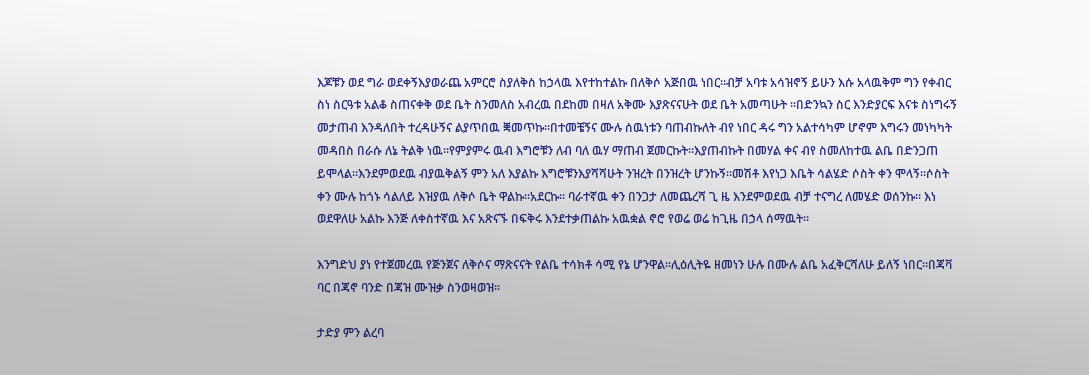እጆቹን ወደ ግራ ወደቀኝእያወራጨ አምርሮ ስያለቅስ ከኃላዉ እየተከተልኩ በለቅሶ አጅበዉ ነበር።ብቻ አባቱ አሳዝኖኝ ይሁን እሱ አላዉቅም ግን የቀብር ስነ ስርዓቱ አልቆ ስጠናቀቅ ወደ ቤት ስንመለስ አብረዉ በደከመ በዛለ አቅሙ እያጽናናሁት ወደ ቤት አመጣሁት ።በድንኳን ስር እንድያርፍ እናቱ ስነግሩኝ መታጠብ እንዳለበት ተረዳሁኝና ልያጥበዉ ቛመጥኩ።በተመቼኝና ሙሉ ሰዉነቱን ባጠብኩለት ብየ ነበር ዳሩ ግን አልተሳካም ሆኖም እግሩን መነካካት መዳበስ በራሱ ለኔ ትልቅ ነዉ።የምያምሩ ዉብ እግሮቹን ለብ ባለ ዉሃ ማጠብ ጀመርኩት።እያጠብኩት በመሃል ቀና ብየ ስመለከተዉ ልቤ በድንጋጠ ይሞላል።እንደምወደዉ ብያዉቅልኝ ምን አለ እያልኩ እግሮቹንእያሻሻሁት ንዝረት በንዝረት ሆንኩኝ።መሽቶ እየነጋ እቤት ሳልሄድ ሶስት ቀን ሞላኝ።ሶስት ቀን ሙሉ ከጎኑ ሳልለይ እዝያዉ ለቅሶ ቤት ዋልኩ።አደርኩ። ባራተኛዉ ቀን በንጋታ ለመጨረሻ ጊ ዜ እንደምወደዉ ብቻ ተናግረ ለመሄድ ወሰንኩ። እነ ወደዋለሁ አልኩ እንጅ ለቀስተኛዉ እና አጽናኙ በፍቅሩ እንደተቃጠልኩ አዉቋል ኖሮ የወሬ ወሬ ከጊዜ በኃላ ሰማዉት።

እንግድህ ያነ የተጀመረዉ የጅንጀና ለቅሶና ማጽናናት የልቤ ተሳክቶ ሳሚ የኔ ሆንዋል።ሊዕሊትዬ ዘመነን ሁሉ በሙሉ ልቤ አፈቅርሻለሁ ይለኝ ነበር።በጃቫ ባር በጃኖ ባንድ በጃዝ ሙዝቃ ስንወዛወዝ።

ታድያ ምን ልረባ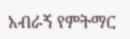አብራኝ የምትማር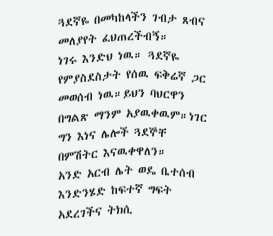ጓደኛዬ በመካከላችን ገብታ ጸብና መለያየት ፈህጠረችብኝ።
ነገሩ እንድህ ነዉ። ጓደኛዬ የምያስደስታት የሰዉ ፍቅሬኛ ጋር መወሰብ ነዉ።ይህን ባህርዋን በግልጽ ማንም አያዉቀዉም።ነገር ግን እነና ሌሎች ጓደኞቸ በምሽትር እናዉቀዋለን።
አንድ አርብ ሌት ወዴ ቤተሰብ እንድንሄድ ከፍተኛ ግፍት አደረገችና ትክሲ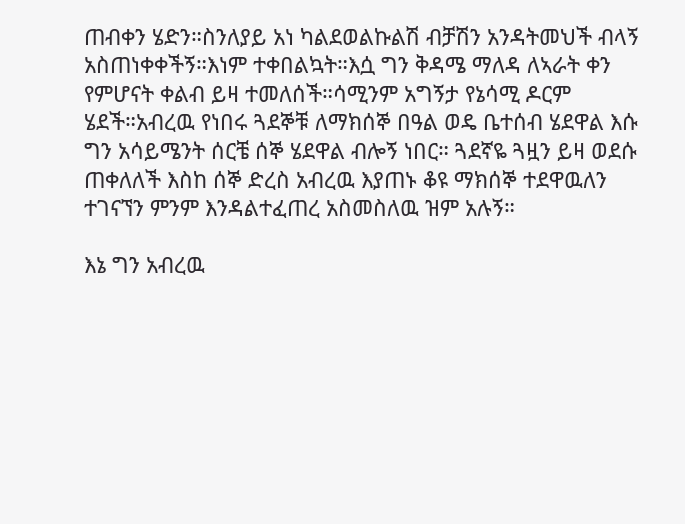ጠብቀን ሄድን።ስንለያይ አነ ካልደወልኩልሽ ብቻሽን አንዳትመህች ብላኝ አስጠነቀቀችኝ።እነም ተቀበልኳት።እሷ ግን ቅዳሜ ማለዳ ለኣራት ቀን የምሆናት ቀልብ ይዛ ተመለሰች።ሳሚንም አግኝታ የኔሳሚ ዶርም ሄደች።አብረዉ የነበሩ ጓደኞቹ ለማክሰኞ በዓል ወዴ ቤተሰብ ሄደዋል እሱ ግን አሳይሜንት ሰርቼ ሰኞ ሄደዋል ብሎኝ ነበር። ጓደኛዬ ጓዟን ይዛ ወደሱ ጠቀለለች እስከ ሰኞ ድረስ አብረዉ እያጠኑ ቆዩ ማክሰኞ ተደዋዉለን ተገናኘን ምንም እንዳልተፈጠረ አስመስለዉ ዝም አሉኝ።

እኔ ግን አብረዉ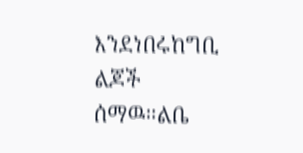እንደነበሩከግቢ ልጆች ሰማዉ።ልቤ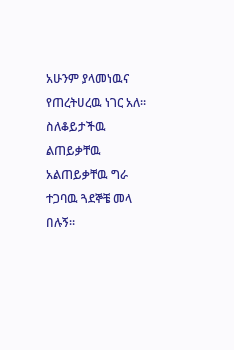አሁንም ያላመነዉና የጠረትሀረዉ ነገር አለ።
ስለቆይታችዉ ልጠይቃቸዉ አልጠይቃቸዉ ግራ ተጋባዉ ጓደኞቼ መላ በሉኝ።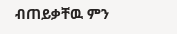ብጠይቃቸዉ ምን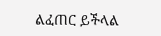ልፈጠር ይችላል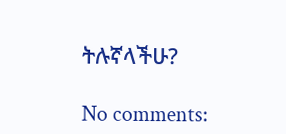ትሉኛላችሁ?

No comments: